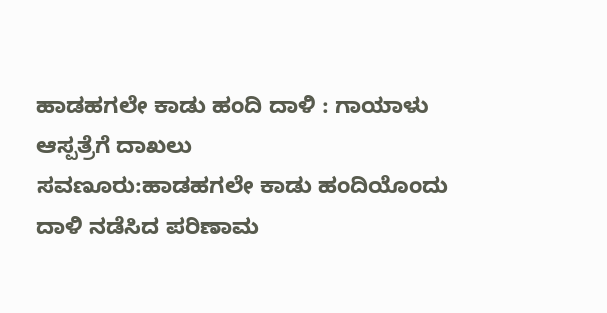ಹಾಡಹಗಲೇ ಕಾಡು ಹಂದಿ ದಾಳಿ : ಗಾಯಾಳು ಆಸ್ಪತ್ರೆಗೆ ದಾಖಲು
ಸವಣೂರು:ಹಾಡಹಗಲೇ ಕಾಡು ಹಂದಿಯೊಂದು ದಾಳಿ ನಡೆಸಿದ ಪರಿಣಾಮ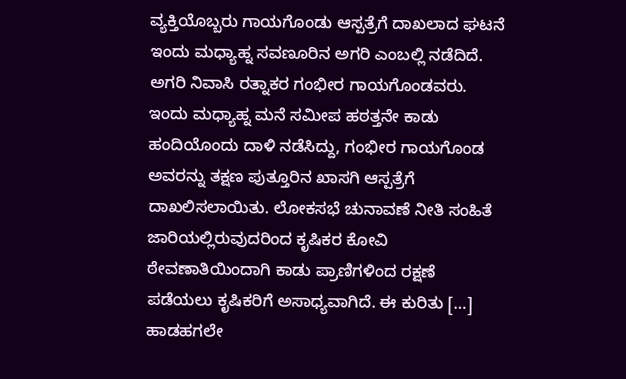ವ್ಯಕ್ತಿಯೊಬ್ಬರು ಗಾಯಗೊಂಡು ಆಸ್ಪತ್ರೆಗೆ ದಾಖಲಾದ ಘಟನೆ ಇಂದು ಮಧ್ಯಾಹ್ನ ಸವಣೂರಿನ ಅಗರಿ ಎಂಬಲ್ಲಿ ನಡೆದಿದೆ. ಅಗರಿ ನಿವಾಸಿ ರತ್ನಾಕರ ಗಂಭೀರ ಗಾಯಗೊಂಡವರು. ಇಂದು ಮಧ್ಯಾಹ್ನ ಮನೆ ಸಮೀಪ ಹಠತ್ತನೇ ಕಾಡು ಹಂದಿಯೊಂದು ದಾಳಿ ನಡೆಸಿದ್ದು, ಗಂಭೀರ ಗಾಯಗೊಂಡ ಅವರನ್ನು ತಕ್ಷಣ ಪುತ್ತೂರಿನ ಖಾಸಗಿ ಆಸ್ಪತ್ರೆಗೆ ದಾಖಲಿಸಲಾಯಿತು. ಲೋಕಸಭೆ ಚುನಾವಣೆ ನೀತಿ ಸಂಹಿತೆ ಜಾರಿಯಲ್ಲಿರುವುದರಿಂದ ಕೃಷಿಕರ ಕೋವಿ ಠೇವಣಾತಿಯಿಂದಾಗಿ ಕಾಡು ಪ್ರಾಣಿಗಳಿಂದ ರಕ್ಷಣೆ ಪಡೆಯಲು ಕೃಷಿಕರಿಗೆ ಅಸಾಧ್ಯವಾಗಿದೆ. ಈ ಕುರಿತು […]
ಹಾಡಹಗಲೇ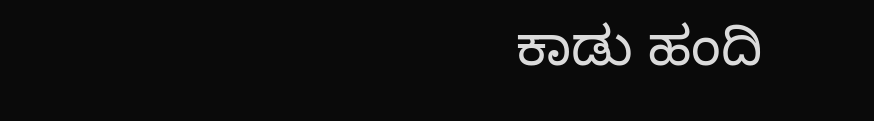ಕಾಡು ಹಂದಿ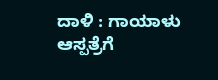ದಾಳಿ : ಗಾಯಾಳು ಆಸ್ಪತ್ರೆಗೆ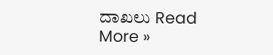ದಾಖಲು Read More »